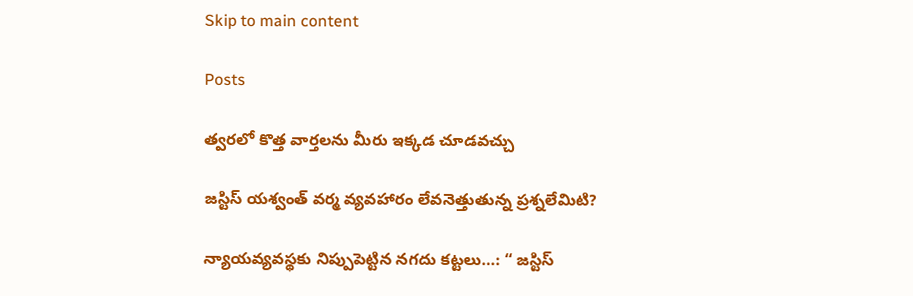Skip to main content

Posts

త్వరలో కొత్త వార్తలను మీరు ఇక్కడ చూడవచ్చు

జస్టిస్ యశ్వంత్ వర్మ వ్యవహారం లేవనెత్తుతున్న ప్రశ్నలేమిటి?

న్యాయవ్యవస్థకు నిప్పుపెట్టిన నగదు కట్టలు…: “ జస్టిస్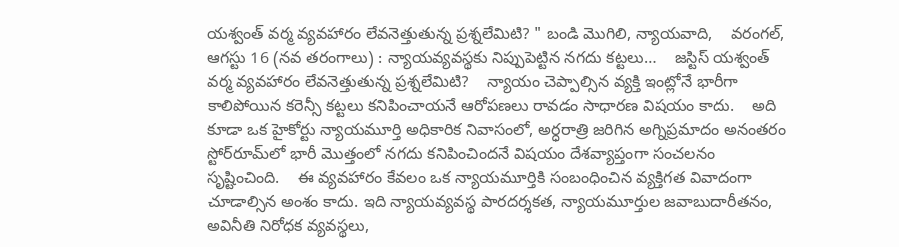యశ్వంత్ వర్మ వ్యవహారం లేవనెత్తుతున్న ప్రశ్నలేమిటి? " బండి మొగిలి, న్యాయవాది,    వరంగల్, ఆగస్టు 16 (నవ తరంగాలు) : న్యాయవ్యవస్థకు నిప్పుపెట్టిన నగదు కట్టలు…    జస్టిస్ యశ్వంత్ వర్మ వ్యవహారం లేవనెత్తుతున్న ప్రశ్నలేమిటి?    న్యాయం చెప్పాల్సిన వ్యక్తి ఇంట్లోనే భారీగా కాలిపోయిన కరెన్సీ కట్టలు కనిపించాయనే ఆరోపణలు రావడం సాధారణ విషయం కాదు.    అది కూడా ఒక హైకోర్టు న్యాయమూర్తి అధికారిక నివాసంలో, అర్ధరాత్రి జరిగిన అగ్నిప్రమాదం అనంతరం స్టోర్‌రూమ్‌లో భారీ మొత్తంలో నగదు కనిపించిందనే విషయం దేశవ్యాప్తంగా సంచలనం సృష్టించింది.    ఈ వ్యవహారం కేవలం ఒక న్యాయమూర్తికి సంబంధించిన వ్యక్తిగత వివాదంగా చూడాల్సిన అంశం కాదు. ఇది న్యాయవ్యవస్థ పారదర్శకత, న్యాయమూర్తుల జవాబుదారీతనం, అవినీతి నిరోధక వ్యవస్థలు,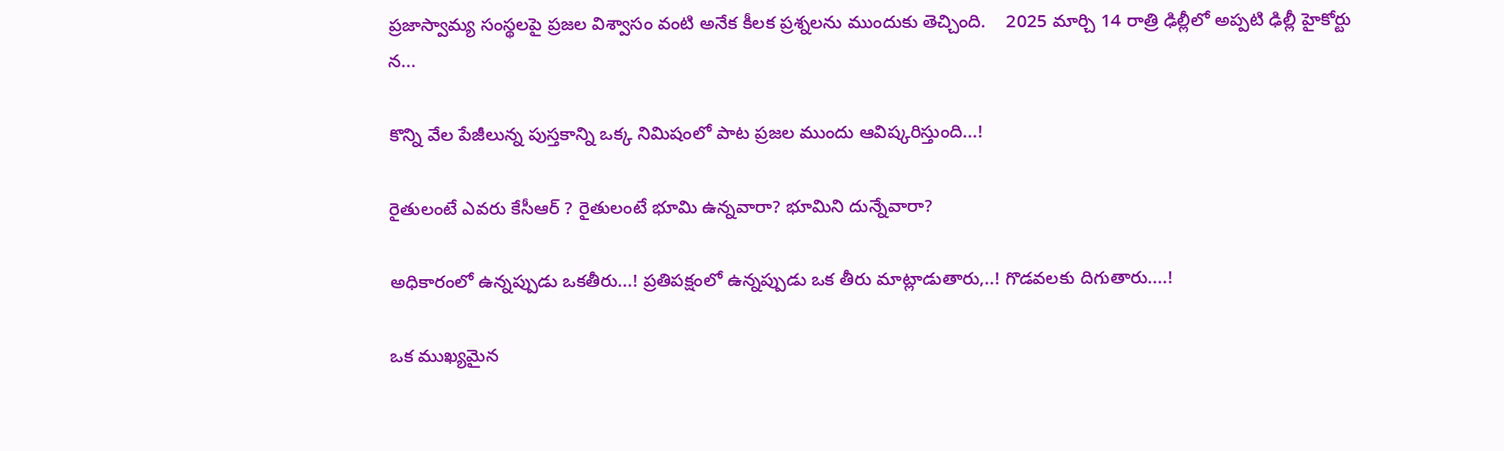ప్రజాస్వామ్య సంస్థలపై ప్రజల విశ్వాసం వంటి అనేక కీలక ప్రశ్నలను ముందుకు తెచ్చింది.    2025 మార్చి 14 రాత్రి ఢిల్లీలో అప్పటి ఢిల్లీ హైకోర్టు న...

కొన్ని వేల పేజీలున్న పుస్తకాన్ని ఒక్క నిమిషంలో పాట ప్రజల ముందు ఆవిష్కరిస్తుంది...!

రైతులంటే ఎవరు కేసీఆర్ ? రైతులంటే భూమి ఉన్నవారా? భూమిని దున్నేవారా?

అధికారంలో ఉన్నప్పుడు ఒకతీరు...! ప్రతిపక్షంలో ఉన్నప్పుడు ఒక తీరు మాట్లాడుతారు,..! గొడవలకు దిగుతారు....!

ఒక ముఖ్యమైన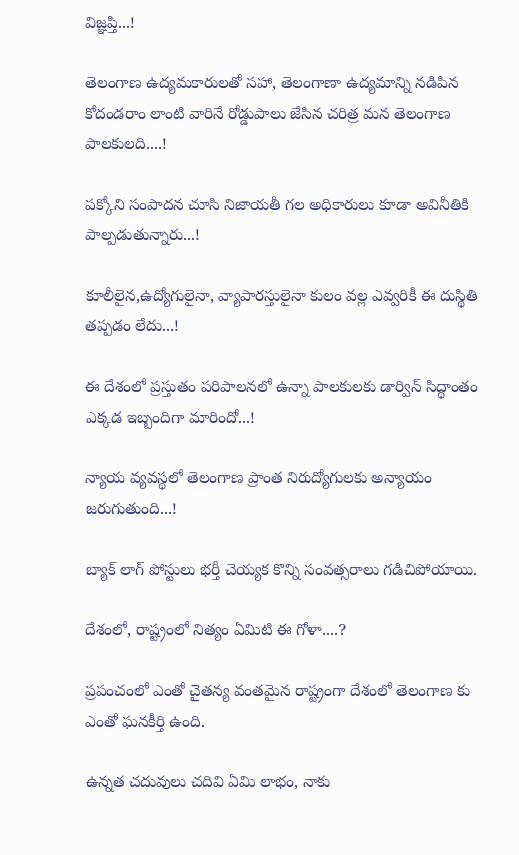విజ్ఞప్తి...!

తెలంగాణ ఉద్యమకారులతో సహా, తెలంగాణా ఉద్యమాన్ని నడిపిన కోదండరాం లాంటి వారినే రోడ్డుపాలు జేసిన చరిత్ర మన తెలంగాణ పాలకులది....!

పక్కోని సంపాదన చూసి నిజాయతీ గల అధికారులు కూడా అవినీతికి పాల్పడుతున్నారు...!

కూలీలైన,ఉద్యోగులైనా, వ్యాపారస్తులైనా కులం వల్ల ఎవ్వరికీ ఈ దుస్థితి తప్పడం లేదు...!

ఈ దేశంలో ప్రస్తుతం పరిపాలనలో ఉన్నా పాలకులకు డార్విన్ సిద్ధాంతం ఎక్కడ ఇబ్బందిగా మారిందో...!

న్యాయ వ్యవస్థలో తెలంగాణ ప్రాంత నిరుద్యోగులకు అన్యాయం జరుగుతుంది...!

బ్యాక్ లాగ్ పోస్టులు భర్తీ చెయ్యక కొన్ని సంవత్సరాలు గడిచిపోయాయి.

దేశంలో, రాష్ట్రంలో నిత్యం ఏమిటి ఈ గోళా....?

ప్రపంచంలో ఎంతో చైతన్య వంతమైన రాష్ట్రంగా దేశంలో తెలంగాణ కు ఎంతో ఘనకీర్తి ఉంది.

ఉన్నత చదువులు చదివి ఏమి లాభం, నాకు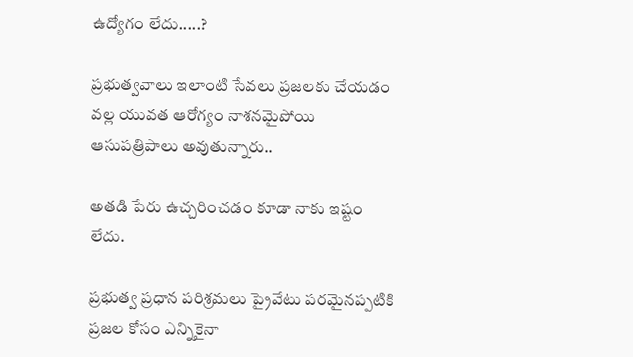ఉద్యోగం లేదు.....?

ప్రభుత్వవాలు ఇలాంటి సేవలు ప్రజలకు చేయడం వల్ల యువత ఆరోగ్యం నాశనమైపోయి ఆసుపత్రిపాలు అవుతున్నారు..

అతడి పేరు ఉచ్చరించడం కూడా నాకు ఇష్టం లేదు.

ప్రభుత్వ ప్రధాన పరిశ్రమలు ప్రైవేటు పరమైనప్పటికి ప్రజల కోసం ఎన్నికైనా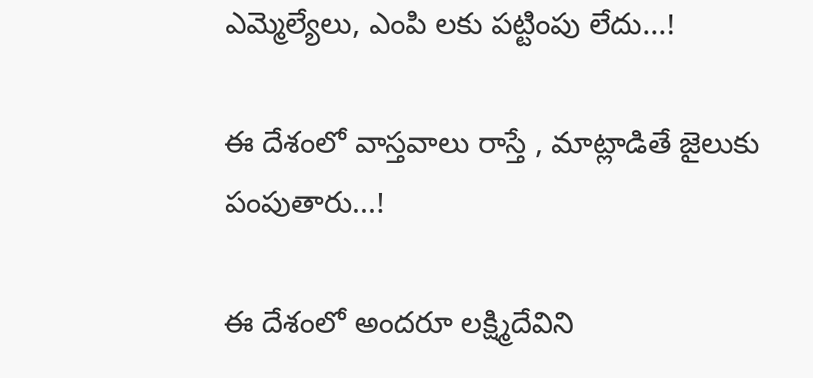ఎమ్మెల్యేలు, ఎంపి లకు పట్టింపు లేదు...!

ఈ దేశంలో వాస్తవాలు రాస్తే , మాట్లాడితే జైలుకు పంపుతారు...!

ఈ దేశంలో అందరూ లక్ష్మిదేవిని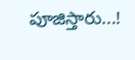పూజిస్తారు...!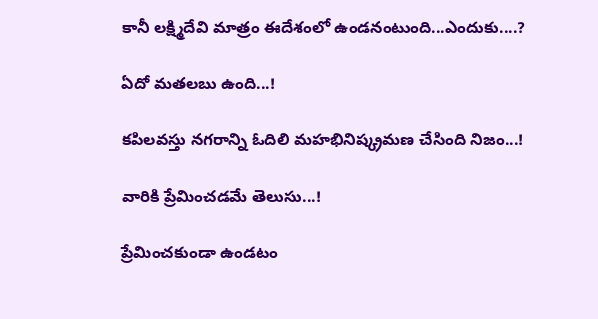కానీ లక్ష్మిదేవి మాత్రం ఈదేశంలో ఉండనంటుంది...ఎందుకు....?

ఏదో మతలబు ఉంది...!

కపిలవస్తు నగరాన్ని ఓదిలి మహభినిష్క్రమణ చేసింది నిజం...!

వారికి ప్రేమించడమే తెలుసు...!

ప్రేమించకుండా ఉండటం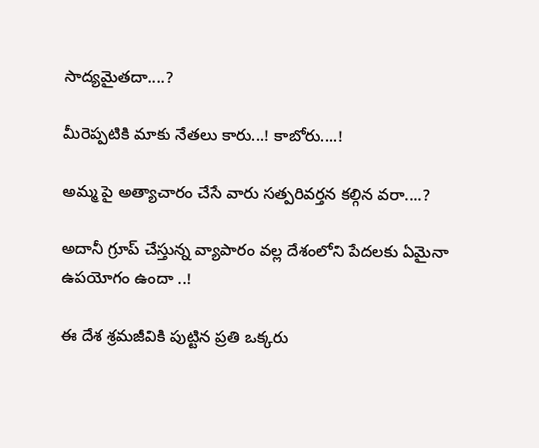సాద్యమైతదా....?

మీరెప్పటికి మాకు నేతలు కారు...! కాబోరు....!

అమ్మ పై అత్యాచారం చేసే వారు సత్పరివర్తన కల్గిన వరా....?

అదానీ గ్రూప్ చేస్తున్న వ్యాపారం వల్ల దేశంలోని పేదలకు ఏమైనా ఉపయోగం ఉందా ..!

ఈ దేశ శ్రమజీవికి పుట్టిన ప్రతి ఒక్కరు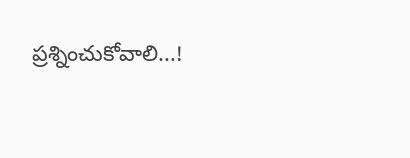ప్రశ్నించుకోవాలి...!